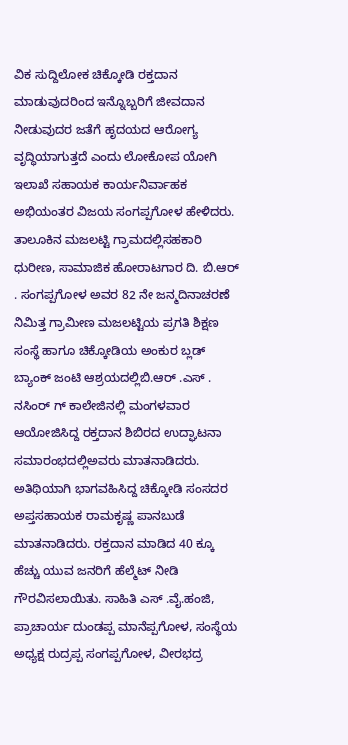ವಿಕ ಸುದ್ದಿಲೋಕ ಚಿಕ್ಕೋಡಿ ರಕ್ತದಾನ ಮಾಡುವುದರಿಂದ ಇನ್ನೊಬ್ಬರಿಗೆ ಜೀವದಾನ ನೀಡುವುದರ ಜತೆಗೆ ಹೃದಯದ ಆರೋಗ್ಯ ವೃದ್ಧಿಯಾಗುತ್ತದೆ ಎಂದು ಲೋಕೋಪ ಯೋಗಿ ಇಲಾಖೆ ಸಹಾಯಕ ಕಾರ್ಯನಿರ್ವಾಹಕ ಅಭಿಯಂತರ ವಿಜಯ ಸಂಗಪ್ಪಗೋಳ ಹೇಳಿದರು. ತಾಲೂಕಿನ ಮಜಲಟ್ಟಿ ಗ್ರಾಮದಲ್ಲಿಸಹಕಾರಿ ಧುರೀಣ, ಸಾಮಾಜಿಕ ಹೋರಾಟಗಾರ ದಿ. ಬಿ.ಆರ್ . ಸಂಗಪ್ಪಗೋಳ ಅವರ 82 ನೇ ಜನ್ಮದಿನಾಚರಣೆ ನಿಮಿತ್ತ ಗ್ರಾಮೀಣ ಮಜಲಟ್ಟಿಯ ಪ್ರಗತಿ ಶಿಕ್ಷಣ ಸಂಸ್ಥೆ ಹಾಗೂ ಚಿಕ್ಕೋಡಿಯ ಅಂಕುರ ಬ್ಲಡ್ ಬ್ಯಾಂಕ್ ಜಂಟಿ ಆಶ್ರಯದಲ್ಲಿಬಿ.ಆರ್ .ಎಸ್ . ನಸಿಂರ್ ಗ್ ಕಾಲೇಜಿನಲ್ಲಿ ಮಂಗಳವಾರ ಆಯೋಜಿಸಿದ್ದ ರಕ್ತದಾನ ಶಿಬಿರದ ಉದ್ಘಾಟನಾ ಸಮಾರಂಭದಲ್ಲಿಅವರು ಮಾತನಾಡಿದರು. ಅತಿಥಿಯಾಗಿ ಭಾಗವಹಿಸಿದ್ದ ಚಿಕ್ಕೋಡಿ ಸಂಸದರ ಅಪ್ತಸಹಾಯಕ ರಾಮಕೃಷ್ಣ ಪಾನಬುಡೆ ಮಾತನಾಡಿದರು. ರಕ್ತದಾನ ಮಾಡಿದ 40 ಕ್ಕೂ ಹೆಚ್ಚು ಯುವ ಜನರಿಗೆ ಹೆಲ್ಮೆಟ್ ನೀಡಿ ಗೌರವಿಸಲಾಯಿತು. ಸಾಹಿತಿ ಎಸ್ .ವೈ.ಹಂಜಿ, ಪ್ರಾಚಾರ್ಯ ದುಂಡಪ್ಪ ಮಾನೆಪ್ಪಗೋಳ, ಸಂಸ್ಥೆಯ ಅಧ್ಯಕ್ಷ ರುದ್ರಪ್ಪ ಸಂಗಪ್ಪಗೋಳ, ವೀರಭದ್ರ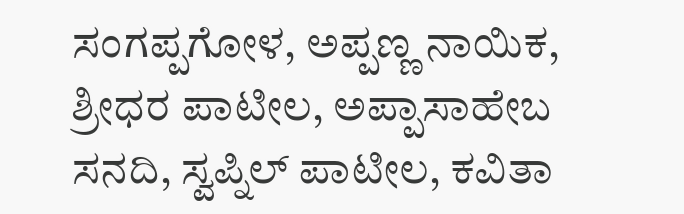ಸಂಗಪ್ಪಗೋಳ, ಅಪ್ಪಣ್ಣ ನಾಯಿಕ, ಶ್ರೀಧರ ಪಾಟೀಲ, ಅಪ್ಪಾಸಾಹೇಬ ಸನದಿ, ಸ್ವಪ್ನಿಲ್ ಪಾಟೀಲ, ಕವಿತಾ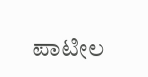ಪಾಟೀಲ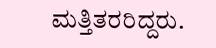ಮತ್ತಿತರರಿದ್ದರು.